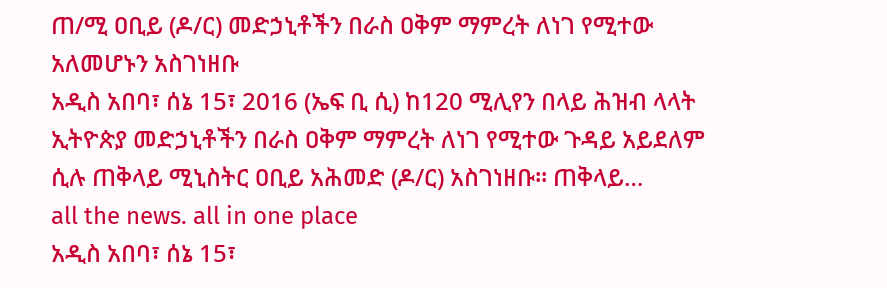ጠ/ሚ ዐቢይ (ዶ/ር) መድኃኒቶችን በራስ ዐቅም ማምረት ለነገ የሚተው አለመሆኑን አስገነዘቡ
አዲስ አበባ፣ ሰኔ 15፣ 2016 (ኤፍ ቢ ሲ) ከ120 ሚሊየን በላይ ሕዝብ ላላት ኢትዮጵያ መድኃኒቶችን በራስ ዐቅም ማምረት ለነገ የሚተው ጉዳይ አይደለም ሲሉ ጠቅላይ ሚኒስትር ዐቢይ አሕመድ (ዶ/ር) አስገነዘቡ፡፡ ጠቅላይ…
all the news. all in one place
አዲስ አበባ፣ ሰኔ 15፣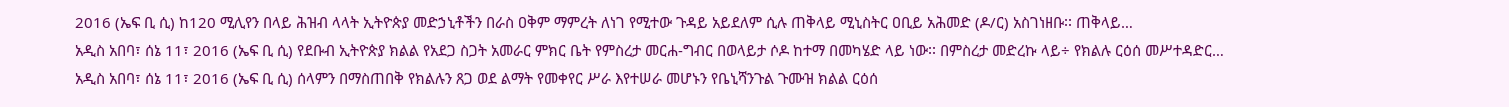2016 (ኤፍ ቢ ሲ) ከ120 ሚሊየን በላይ ሕዝብ ላላት ኢትዮጵያ መድኃኒቶችን በራስ ዐቅም ማምረት ለነገ የሚተው ጉዳይ አይደለም ሲሉ ጠቅላይ ሚኒስትር ዐቢይ አሕመድ (ዶ/ር) አስገነዘቡ፡፡ ጠቅላይ…
አዲስ አበባ፣ ሰኔ 11፣ 2016 (ኤፍ ቢ ሲ) የደቡብ ኢትዮጵያ ክልል የአደጋ ስጋት አመራር ምክር ቤት የምስረታ መርሐ-ግብር በወላይታ ሶዶ ከተማ በመካሄድ ላይ ነው፡፡ በምስረታ መድረኩ ላይ÷ የክልሉ ርዕሰ መሥተዳድር…
አዲስ አበባ፣ ሰኔ 11፣ 2016 (ኤፍ ቢ ሲ) ሰላምን በማስጠበቅ የክልሉን ጸጋ ወደ ልማት የመቀየር ሥራ እየተሠራ መሆኑን የቤኒሻንጉል ጉሙዝ ክልል ርዕሰ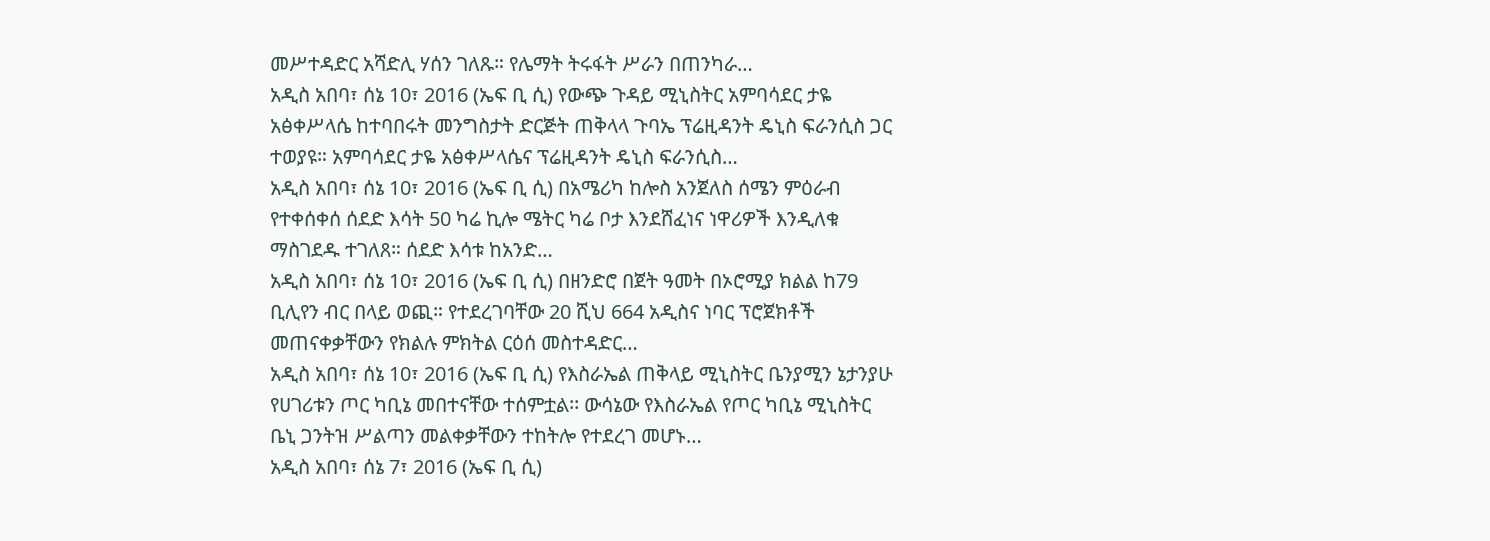መሥተዳድር አሻድሊ ሃሰን ገለጹ። የሌማት ትሩፋት ሥራን በጠንካራ…
አዲስ አበባ፣ ሰኔ 10፣ 2016 (ኤፍ ቢ ሲ) የውጭ ጉዳይ ሚኒስትር አምባሳደር ታዬ አፅቀሥላሴ ከተባበሩት መንግስታት ድርጅት ጠቅላላ ጉባኤ ፕሬዚዳንት ዴኒስ ፍራንሲስ ጋር ተወያዩ። አምባሳደር ታዬ አፅቀሥላሴና ፕሬዚዳንት ዴኒስ ፍራንሲስ…
አዲስ አበባ፣ ሰኔ 10፣ 2016 (ኤፍ ቢ ሲ) በአሜሪካ ከሎስ አንጀለስ ሰሜን ምዕራብ የተቀሰቀሰ ሰደድ እሳት 50 ካሬ ኪሎ ሜትር ካሬ ቦታ እንደሸፈነና ነዋሪዎች እንዲለቁ ማስገደዱ ተገለጸ። ሰደድ እሳቱ ከአንድ…
አዲስ አበባ፣ ሰኔ 10፣ 2016 (ኤፍ ቢ ሲ) በዘንድሮ በጀት ዓመት በኦሮሚያ ክልል ከ79 ቢሊየን ብር በላይ ወጪ። የተደረገባቸው 20 ሺህ 664 አዲስና ነባር ፕሮጀክቶች መጠናቀቃቸውን የክልሉ ምክትል ርዕሰ መስተዳድር…
አዲስ አበባ፣ ሰኔ 10፣ 2016 (ኤፍ ቢ ሲ) የእስራኤል ጠቅላይ ሚኒስትር ቤንያሚን ኔታንያሁ የሀገሪቱን ጦር ካቢኔ መበተናቸው ተሰምቷል፡፡ ውሳኔው የእስራኤል የጦር ካቢኔ ሚኒስትር ቤኒ ጋንትዝ ሥልጣን መልቀቃቸውን ተከትሎ የተደረገ መሆኑ…
አዲስ አበባ፣ ሰኔ 7፣ 2016 (ኤፍ ቢ ሲ)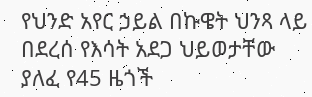የህንድ አየር ኃይል በኩዌት ህንጻ ላይ በደረሰ የእሳት አደጋ ህይወታቸው ያለፈ የ45 ዜጎች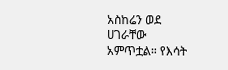አስከሬን ወደ ሀገራቸው አምጥቷል። የእሳት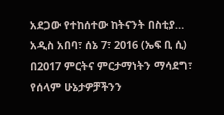አደጋው የተከሰተው ከትናንት በስቲያ…
አዲስ አበባ፣ ሰኔ 7፣ 2016 (ኤፍ ቢ ሲ) በ2017 ምርትና ምርታማነትን ማሳደግ፣ የሰላም ሁኔታዎቻችንን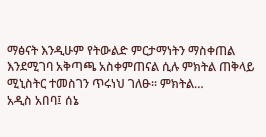ማፅናት እንዲሁም የትውልድ ምርታማነትን ማስቀጠል እንደሚገባ አቅጣጫ አስቀምጠናል ሲሉ ምክትል ጠቅላይ ሚኒስትር ተመስገን ጥሩነህ ገለፁ፡፡ ምክትል…
አዲስ አበባ፤ ሰኔ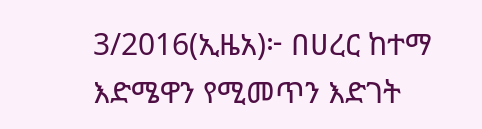3/2016(ኢዜአ)፦ በሀረር ከተማ እድሜዋን የሚመጥን እድገት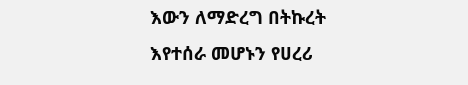እውን ለማድረግ በትኩረት እየተሰራ መሆኑን የሀረሪ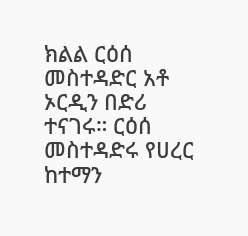ክልል ርዕሰ መስተዳድር አቶ ኦርዲን በድሪ ተናገሩ። ርዕሰ መስተዳድሩ የሀረር ከተማን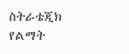ስትራቴጂክ የልማት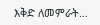እቅድ ለመምራት…